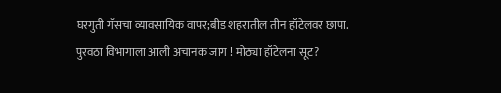घरगुती गॅसचा व्यावसायिक वापर;बीड शहरातील तीन हॉटेलवर छापा.
पुरवठा विभागाला आली अचानक जाग ! मोठ्या हॉटेलना सूट?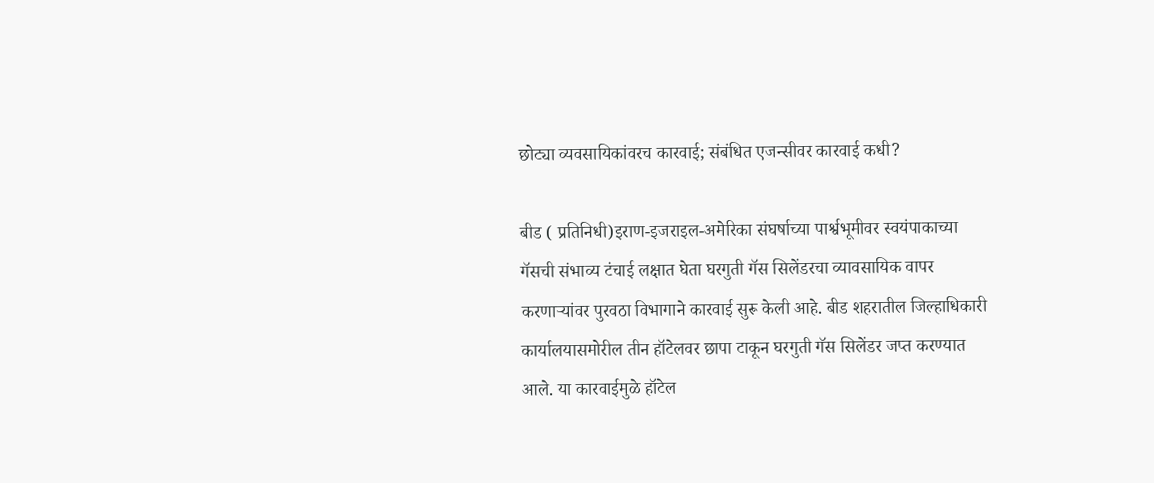छोट्या व्यवसायिकांवरच कारवाई; संबंधित एजन्सीवर कारवाई कधी?

बीड ( प्रतिनिधी)इराण-इजराइल-अमेरिका संघर्षाच्या पार्श्वभूमीवर स्वयंपाकाच्या गॅसची संभाव्य टंचाई लक्षात घेता घरगुती गॅस सिलेंडरचा व्यावसायिक वापर करणाऱ्यांवर पुरवठा विभागाने कारवाई सुरू केली आहे. बीड शहरातील जिल्हाधिकारी कार्यालयासमोरील तीन हॉटेलवर छापा टाकून घरगुती गॅस सिलेंडर जप्त करण्यात आले. या कारवाईमुळे हॉटेल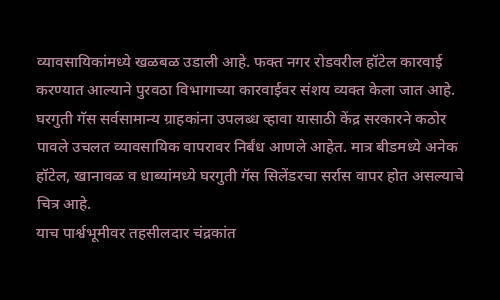व्यावसायिकांमध्ये खळबळ उडाली आहे. फक्त नगर रोडवरील हॉटेल कारवाई करण्यात आल्याने पुरवठा विभागाच्या कारवाईवर संशय व्यक्त केला जात आहे.
घरगुती गॅस सर्वसामान्य ग्राहकांना उपलब्ध व्हावा यासाठी केंद्र सरकारने कठोर पावले उचलत व्यावसायिक वापरावर निर्बंध आणले आहेत. मात्र बीडमध्ये अनेक हॉटेल, खानावळ व धाब्यांमध्ये घरगुती गॅस सिलेंडरचा सर्रास वापर होत असल्याचे चित्र आहे.
याच पार्श्वभूमीवर तहसीलदार चंद्रकांत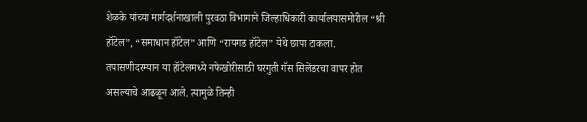शेळके यांच्या मार्गदर्शनाखाली पुरवठा विभागाने जिल्हाधिकारी कार्यालयासमोरील “श्री हॉटेल”, “समाधान हॉटेल” आणि “रायगड हॉटेल” येथे छापा टाकला. तपासणीदरम्यान या हॉटेलमध्ये नफेखोरीसाठी घरगुती गॅस सिलेंडरचा वापर होत असल्याचे आढळून आले. त्यामुळे तिन्ही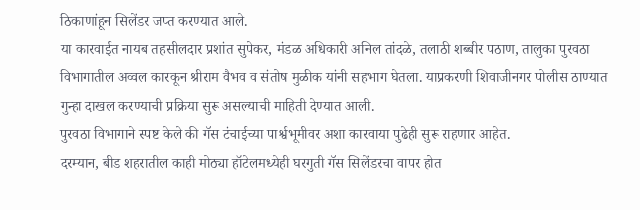ठिकाणांहून सिलेंडर जप्त करण्यात आले.
या कारवाईत नायब तहसीलदार प्रशांत सुपेकर, मंडळ अधिकारी अनिल तांदळे, तलाठी शब्बीर पठाण, तालुका पुरवठा विभागातील अव्वल कारकून श्रीराम वैभव व संतोष मुळीक यांनी सहभाग घेतला. याप्रकरणी शिवाजीनगर पोलीस ठाण्यात गुन्हा दाखल करण्याची प्रक्रिया सुरू असल्याची माहिती देण्यात आली.
पुरवठा विभागाने स्पष्ट केले की गॅस टंचाईच्या पार्श्वभूमीवर अशा कारवाया पुढेही सुरू राहणार आहेत.
दरम्यान, बीड शहरातील काही मोठ्या हॉटेलमध्येही घरगुती गॅस सिलेंडरचा वापर होत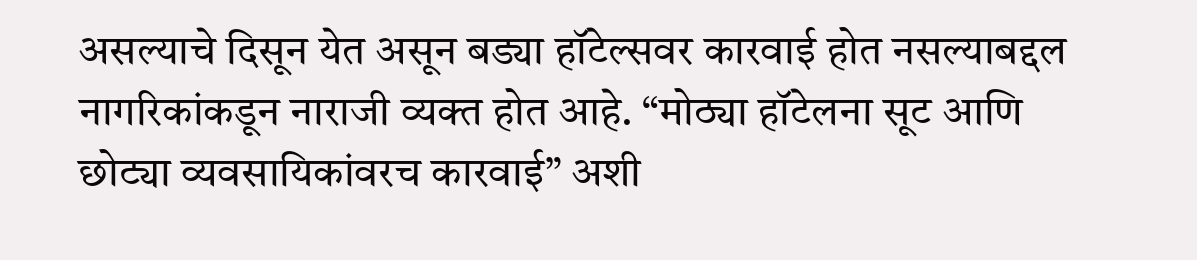असल्याचे दिसून येत असून बड्या हॉटेल्सवर कारवाई होत नसल्याबद्दल नागरिकांकडून नाराजी व्यक्त होत आहे. “मोठ्या हॉटेलना सूट आणि छोट्या व्यवसायिकांवरच कारवाई” अशी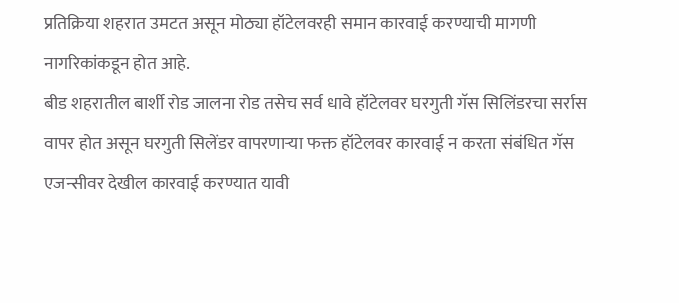प्रतिक्रिया शहरात उमटत असून मोठ्या हॉटेलवरही समान कारवाई करण्याची मागणी नागरिकांकडून होत आहे.
बीड शहरातील बार्शी रोड जालना रोड तसेच सर्व धावे हॉटेलवर घरगुती गॅस सिलिंडरचा सर्रास वापर होत असून घरगुती सिलेंडर वापरणाऱ्या फक्त हॉटेलवर कारवाई न करता संबंधित गॅस एजन्सीवर देखील कारवाई करण्यात यावी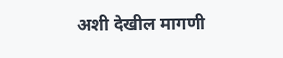अशी देखील मागणी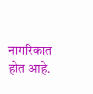नागरिकात होत आहे.